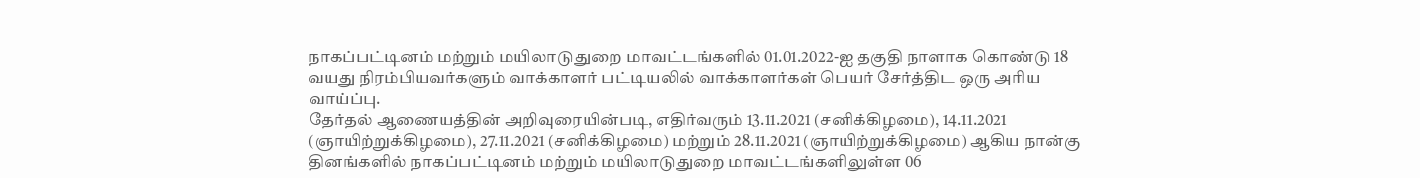நாகப்பட்டினம் மற்றும் மயிலாடுதுறை மாவட்டங்களில் 01.01.2022-ஐ தகுதி நாளாக கொண்டு 18 வயது நிரம்பியவர்களும் வாக்காளர் பட்டியலில் வாக்காளர்கள் பெயர் சேர்த்திட ஒரு அரிய வாய்ப்பு.
தேர்தல் ஆணையத்தின் அறிவுரையின்படி, எதிர்வரும் 13.11.2021 (சனிக்கிழமை), 14.11.2021 (ஞாயிற்றுக்கிழமை), 27.11.2021 (சனிக்கிழமை) மற்றும் 28.11.2021 (ஞாயிற்றுக்கிழமை) ஆகிய நான்கு தினங்களில் நாகப்பட்டினம் மற்றும் மயிலாடுதுறை மாவட்டங்களிலுள்ள 06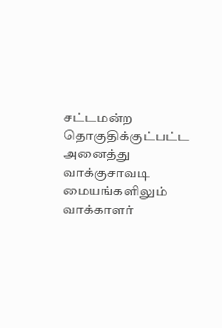சட்டமன்ற தொகுதிக்குட்பட்ட அனைத்து வாக்குசாவடி மையங்களிலும் வாக்காளர்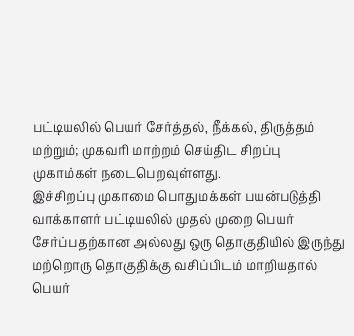பட்டியலில் பெயர் சேர்த்தல், நீக்கல், திருத்தம் மற்றும்; முகவரி மாற்றம் செய்திட சிறப்பு முகாம்கள் நடைபெறவுள்ளது.
இச்சிறப்பு முகாமை பொதுமக்கள் பயன்படுத்தி வாக்காளர் பட்டியலில் முதல் முறை பெயர் சேர்ப்பதற்கான அல்லது ஒரு தொகுதியில் இருந்து மற்றொரு தொகுதிக்கு வசிப்பிடம் மாறியதால் பெயர்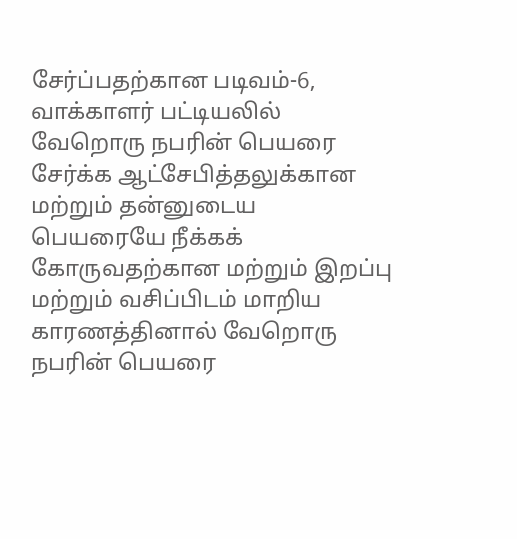சேர்ப்பதற்கான படிவம்-6, வாக்காளர் பட்டியலில் வேறொரு நபரின் பெயரை சேர்க்க ஆட்சேபித்தலுக்கான மற்றும் தன்னுடைய பெயரையே நீக்கக் கோருவதற்கான மற்றும் இறப்பு மற்றும் வசிப்பிடம் மாறிய காரணத்தினால் வேறொரு நபரின் பெயரை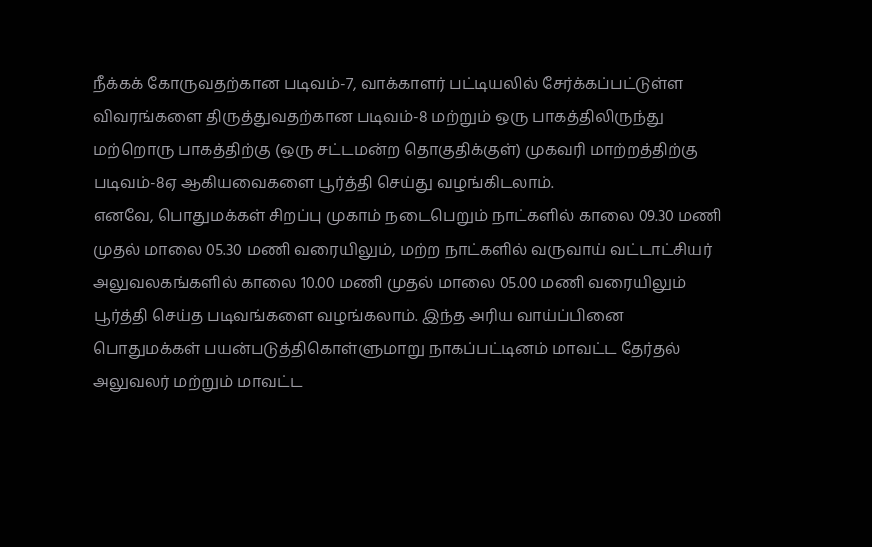நீக்கக் கோருவதற்கான படிவம்-7, வாக்காளர் பட்டியலில் சேர்க்கப்பட்டுள்ள விவரங்களை திருத்துவதற்கான படிவம்-8 மற்றும் ஒரு பாகத்திலிருந்து மற்றொரு பாகத்திற்கு (ஒரு சட்டமன்ற தொகுதிக்குள்) முகவரி மாற்றத்திற்கு படிவம்-8ஏ ஆகியவைகளை பூர்த்தி செய்து வழங்கிடலாம்.
எனவே, பொதுமக்கள் சிறப்பு முகாம் நடைபெறும் நாட்களில் காலை 09.30 மணி முதல் மாலை 05.30 மணி வரையிலும், மற்ற நாட்களில் வருவாய் வட்டாட்சியர் அலுவலகங்களில் காலை 10.00 மணி முதல் மாலை 05.00 மணி வரையிலும் பூர்த்தி செய்த படிவங்களை வழங்கலாம். இந்த அரிய வாய்ப்பினை பொதுமக்கள் பயன்படுத்திகொள்ளுமாறு நாகப்பட்டினம் மாவட்ட தேர்தல் அலுவலர் மற்றும் மாவட்ட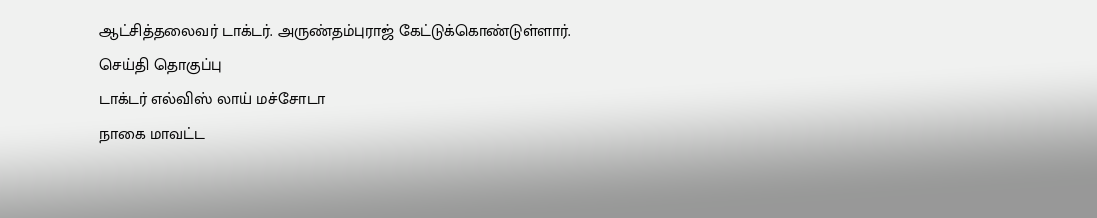ஆட்சித்தலைவர் டாக்டர். அருண்தம்புராஜ் கேட்டுக்கொண்டுள்ளார்.
செய்தி தொகுப்பு
டாக்டர் எல்விஸ் லாய் மச்சோடா
நாகை மாவட்ட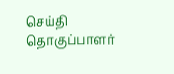செய்தி தொகுப்பாளர்